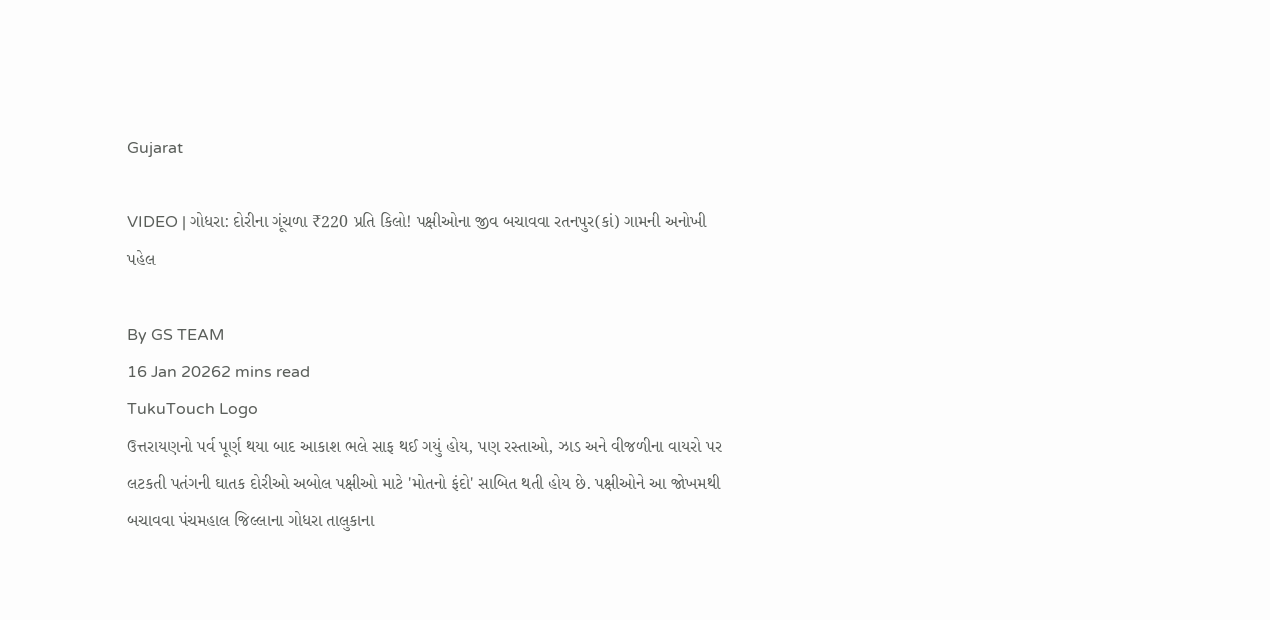Gujarat

VIDEO | ગોધરા: દોરીના ગૂંચળા ₹220 પ્રતિ કિલો! પક્ષીઓના જીવ બચાવવા રતનપુર(કાં) ગામની અનોખી પહેલ

By GS TEAM
16 Jan 20262 mins read
TukuTouch Logo
ઉત્તરાયણનો પર્વ પૂર્ણ થયા બાદ આકાશ ભલે સાફ થઈ ગયું હોય, પણ રસ્તાઓ, ઝાડ અને વીજળીના વાયરો પર લટકતી પતંગની ઘાતક દોરીઓ અબોલ પક્ષીઓ માટે 'મોતનો ફંદો' સાબિત થતી હોય છે. પક્ષીઓને આ જોખમથી બચાવવા પંચમહાલ જિલ્લાના ગોધરા તાલુકાના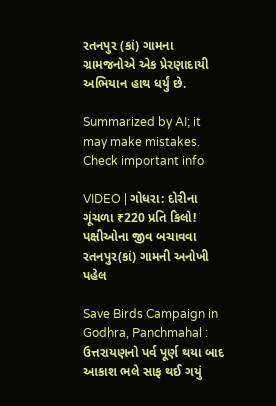રતનપુર (કાં) ગામના ગ્રામજનોએ એક પ્રેરણાદાયી અભિયાન હાથ ધર્યું છે.

Summarized by AI; it may make mistakes. Check important info

VIDEO | ગોધરા: દોરીના ગૂંચળા ₹220 પ્રતિ કિલો! પક્ષીઓના જીવ બચાવવા રતનપુર(કાં) ગામની અનોખી પહેલ

Save Birds Campaign in Godhra, Panchmahal : ઉત્તરાયણનો પર્વ પૂર્ણ થયા બાદ આકાશ ભલે સાફ થઈ ગયું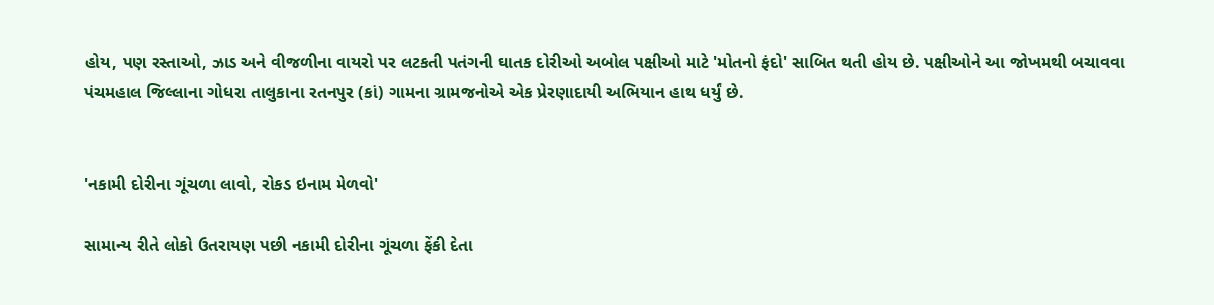હોય, પણ રસ્તાઓ, ઝાડ અને વીજળીના વાયરો પર લટકતી પતંગની ઘાતક દોરીઓ અબોલ પક્ષીઓ માટે 'મોતનો ફંદો' સાબિત થતી હોય છે. પક્ષીઓને આ જોખમથી બચાવવા પંચમહાલ જિલ્લાના ગોધરા તાલુકાના રતનપુર (કાં) ગામના ગ્રામજનોએ એક પ્રેરણાદાયી અભિયાન હાથ ધર્યું છે.


'નકામી દોરીના ગૂંચળા લાવો, રોકડ ઇનામ મેળવો'

સામાન્ય રીતે લોકો ઉતરાયણ પછી નકામી દોરીના ગૂંચળા ફેંકી દેતા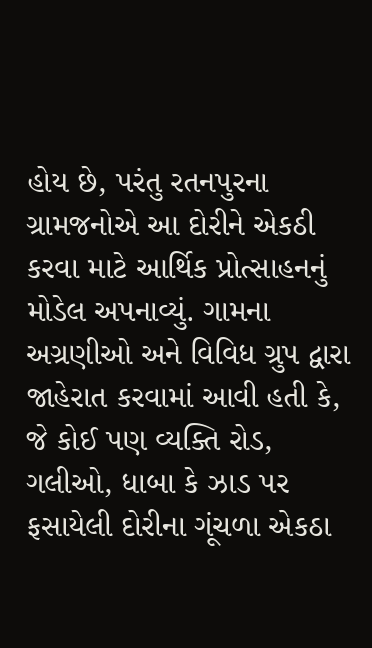હોય છે, પરંતુ રતનપુરના ગ્રામજનોએ આ દોરીને એકઠી કરવા માટે આર્થિક પ્રોત્સાહનનું મોડેલ અપનાવ્યું. ગામના અગ્રણીઓ અને વિવિધ ગ્રુપ દ્વારા જાહેરાત કરવામાં આવી હતી કે, જે કોઈ પણ વ્યક્તિ રોડ, ગલીઓ, ધાબા કે ઝાડ પર ફસાયેલી દોરીના ગૂંચળા એકઠા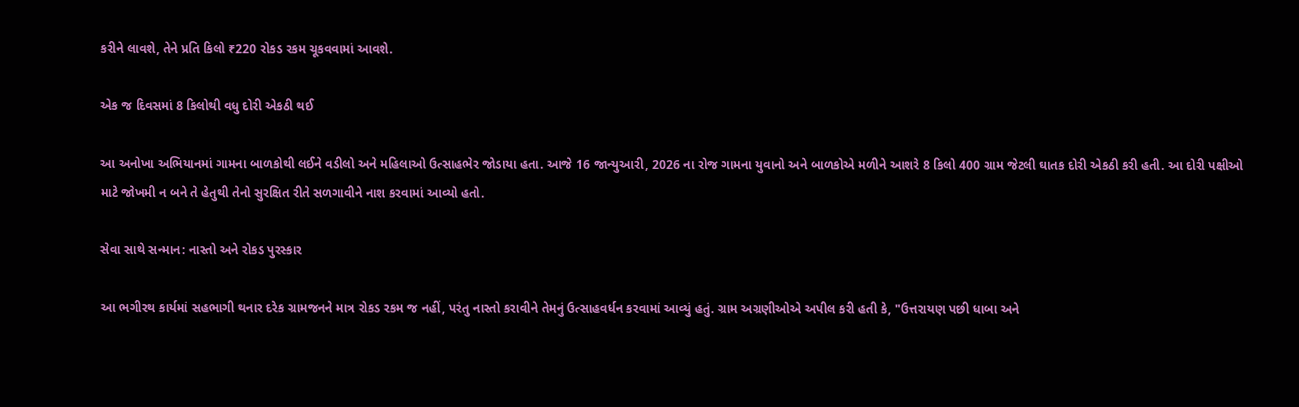કરીને લાવશે, તેને પ્રતિ કિલો ₹220 રોકડ રકમ ચૂકવવામાં આવશે.

એક જ દિવસમાં 8 કિલોથી વધુ દોરી એકઠી થઈ

આ અનોખા અભિયાનમાં ગામના બાળકોથી લઈને વડીલો અને મહિલાઓ ઉત્સાહભેર જોડાયા હતા. આજે 16 જાન્યુઆરી, 2026 ના રોજ ગામના યુવાનો અને બાળકોએ મળીને આશરે 8 કિલો 400 ગ્રામ જેટલી ઘાતક દોરી એકઠી કરી હતી. આ દોરી પક્ષીઓ માટે જોખમી ન બને તે હેતુથી તેનો સુરક્ષિત રીતે સળગાવીને નાશ કરવામાં આવ્યો હતો.

સેવા સાથે સન્માન: નાસ્તો અને રોકડ પુરસ્કાર

આ ભગીરથ કાર્યમાં સહભાગી થનાર દરેક ગ્રામજનને માત્ર રોકડ રકમ જ નહીં, પરંતુ નાસ્તો કરાવીને તેમનું ઉત્સાહવર્ધન કરવામાં આવ્યું હતું. ગ્રામ અગ્રણીઓએ અપીલ કરી હતી કે, "ઉત્તરાયણ પછી ધાબા અને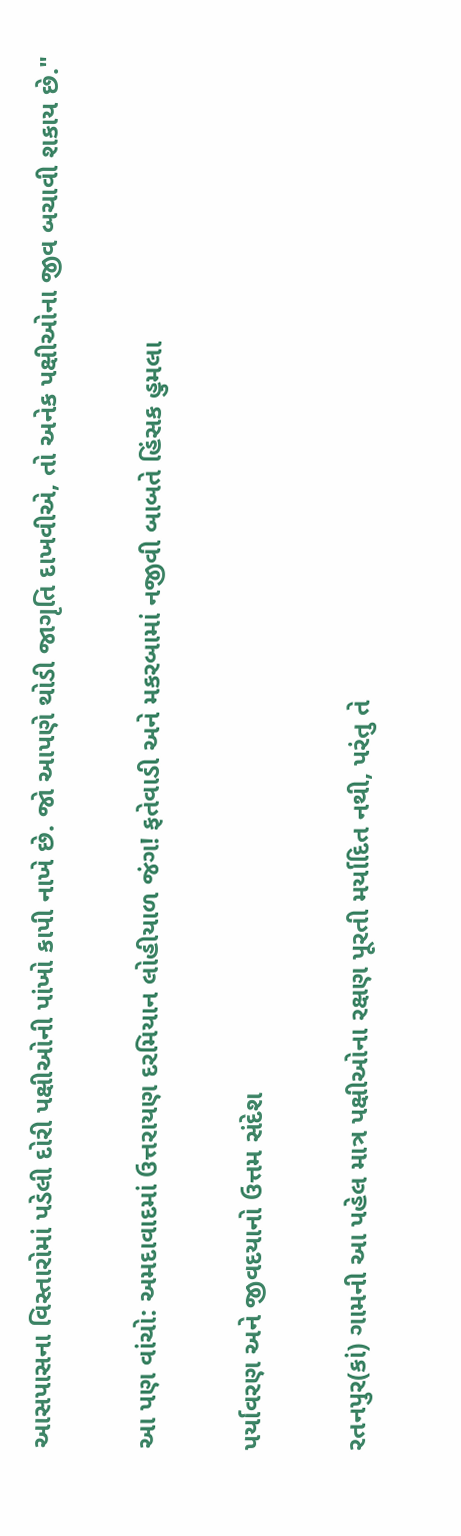આસપાસના વિસ્તારોમાં પડેલી દોરી પક્ષીઓની પાંખો કાપી નાખે છે. જો આપણે થોડી જાગૃતિ દાખવીએ, તો અનેક પક્ષીઓના જીવ બચાવી શકાય છે."

આ પણ વાંચો: અમદાવાદમાં ઉત્તરાયણ દરમિયાન લોહીયાળ જંગ! ફતેવાડી અને મકરબામાં નજીવી બાબતે હિંસક હુમલા

પર્યાવરણ અને જીવદયાનો ઉત્તમ સંદેશ

રતનપુર(કાં) ગામની આ પહેલ માત્ર પક્ષીઓના રક્ષણ પૂરતી મર્યાદિત નથી, પરંતુ તે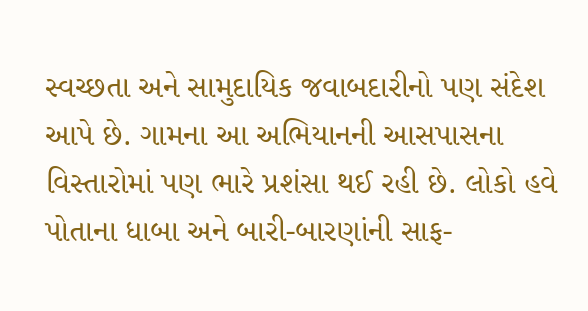સ્વચ્છતા અને સામુદાયિક જવાબદારીનો પણ સંદેશ આપે છે. ગામના આ અભિયાનની આસપાસના વિસ્તારોમાં પણ ભારે પ્રશંસા થઈ રહી છે. લોકો હવે પોતાના ધાબા અને બારી-બારણાંની સાફ-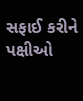સફાઈ કરીને પક્ષીઓ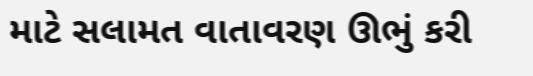માટે સલામત વાતાવરણ ઊભું કરી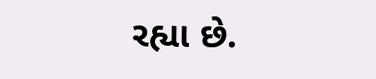રહ્યા છે.